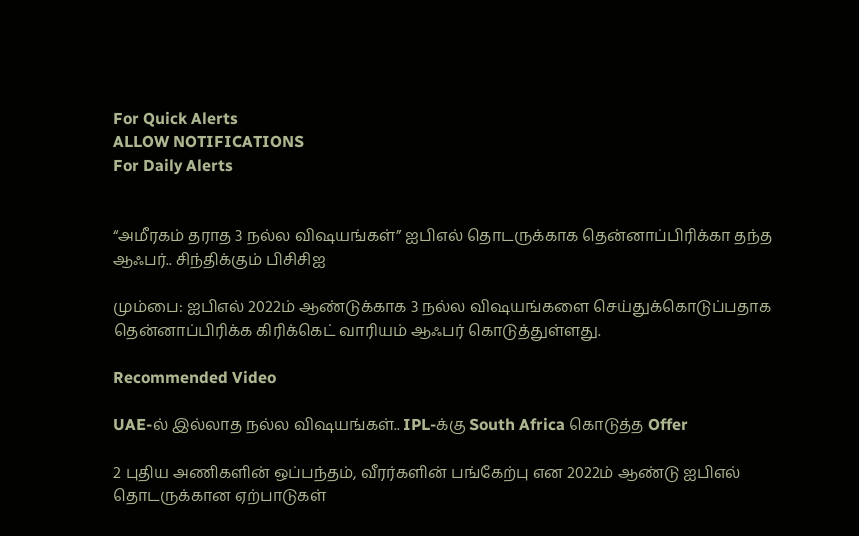For Quick Alerts
ALLOW NOTIFICATIONS
For Daily Alerts


“அமீரகம் தராத 3 நல்ல விஷயங்கள்” ஐபிஎல் தொடருக்காக தென்னாப்பிரிக்கா தந்த ஆஃபர்.. சிந்திக்கும் பிசிசிஐ

மும்பை: ஐபிஎல் 2022ம் ஆண்டுக்காக 3 நல்ல விஷயங்களை செய்துக்கொடுப்பதாக தென்னாப்பிரிக்க கிரிக்கெட் வாரியம் ஆஃபர் கொடுத்துள்ளது.

Recommended Video

UAE-ல் இல்லாத நல்ல விஷயங்கள்.. IPL-க்கு South Africa கொடுத்த Offer

2 புதிய அணிகளின் ஒப்பந்தம், வீரர்களின் பங்கேற்பு என 2022ம் ஆண்டு ஐபிஎல் தொடருக்கான ஏற்பாடுகள்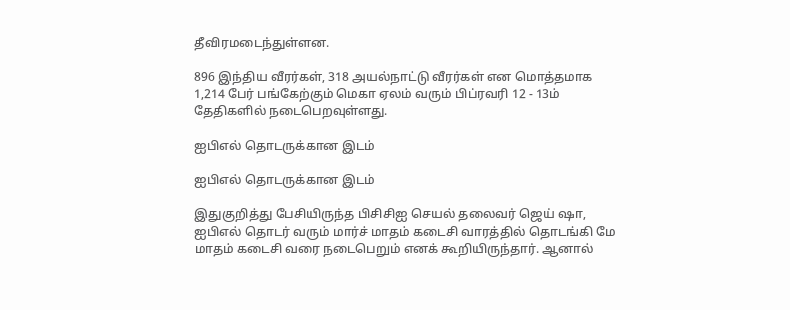தீவிரமடைந்துள்ளன.

896 இந்திய வீரர்கள், 318 அயல்நாட்டு வீரர்கள் என மொத்தமாக 1,214 பேர் பங்கேற்கும் மெகா ஏலம் வரும் பிப்ரவரி 12 - 13ம் தேதிகளில் நடைபெறவுள்ளது.

ஐபிஎல் தொடருக்கான இடம்

ஐபிஎல் தொடருக்கான இடம்

இதுகுறித்து பேசியிருந்த பிசிசிஐ செயல் தலைவர் ஜெய் ஷா, ஐபிஎல் தொடர் வரும் மார்ச் மாதம் கடைசி வாரத்தில் தொடங்கி மே மாதம் கடைசி வரை நடைபெறும் எனக் கூறியிருந்தார். ஆனால்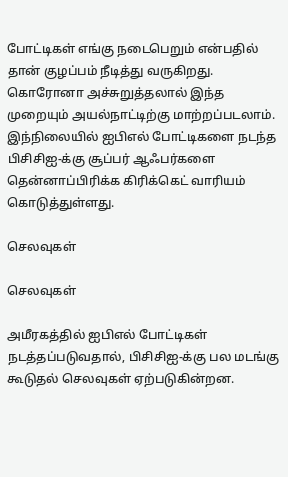போட்டிகள் எங்கு நடைபெறும் என்பதில் தான் குழப்பம் நீடித்து வருகிறது. கொரோனா அச்சுறுத்தலால் இந்த முறையும் அயல்நாட்டிற்கு மாற்றப்படலாம். இந்நிலையில் ஐபிஎல் போட்டிகளை நடந்த பிசிசிஐ-க்கு சூப்பர் ஆஃபர்களை தென்னாப்பிரிக்க கிரிக்கெட் வாரியம் கொடுத்துள்ளது.

செலவுகள்

செலவுகள்

அமீரகத்தில் ஐபிஎல் போட்டிகள் நடத்தப்படுவதால், பிசிசிஐ-க்கு பல மடங்கு கூடுதல் செலவுகள் ஏற்படுகின்றன.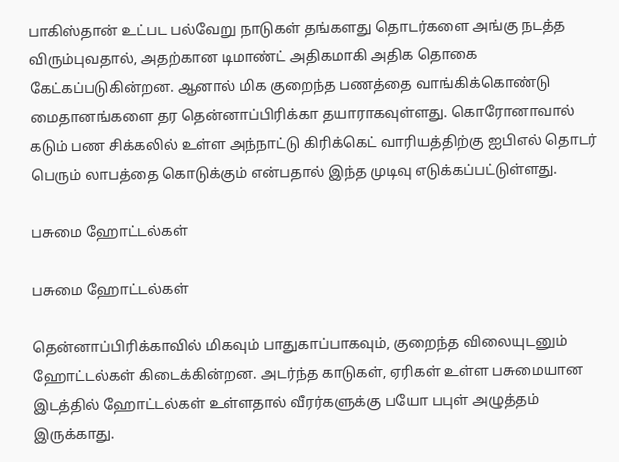பாகிஸ்தான் உட்பட பல்வேறு நாடுகள் தங்களது தொடர்களை அங்கு நடத்த விரும்புவதால், அதற்கான டிமாண்ட் அதிகமாகி அதிக தொகை கேட்கப்படுகின்றன. ஆனால் மிக குறைந்த பணத்தை வாங்கிக்கொண்டு மைதானங்களை தர தென்னாப்பிரிக்கா தயாராகவுள்ளது. கொரோனாவால் கடும் பண சிக்கலில் உள்ள அந்நாட்டு கிரிக்கெட் வாரியத்திற்கு ஐபிஎல் தொடர் பெரும் லாபத்தை கொடுக்கும் என்பதால் இந்த முடிவு எடுக்கப்பட்டுள்ளது.

பசுமை ஹோட்டல்கள்

பசுமை ஹோட்டல்கள்

தென்னாப்பிரிக்காவில் மிகவும் பாதுகாப்பாகவும், குறைந்த விலையுடனும் ஹோட்டல்கள் கிடைக்கின்றன. அடர்ந்த காடுகள், ஏரிகள் உள்ள பசுமையான இடத்தில் ஹோட்டல்கள் உள்ளதால் வீரர்களுக்கு பயோ பபுள் அழுத்தம் இருக்காது.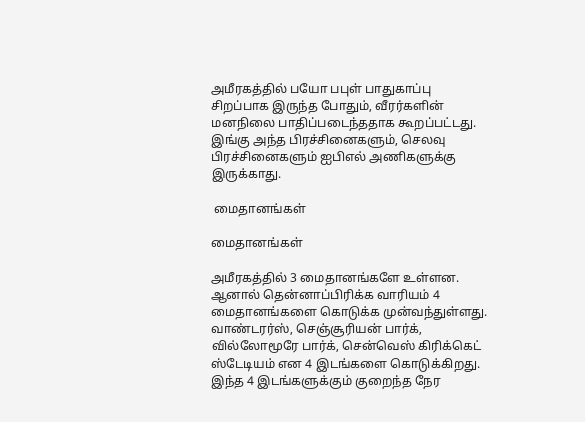அமீரகத்தில் பயோ பபுள் பாதுகாப்பு சிறப்பாக இருந்த போதும், வீரர்களின் மனநிலை பாதிப்படைந்ததாக கூறப்பட்டது. இங்கு அந்த பிரச்சினைகளும், செலவு பிரச்சினைகளும் ஐபிஎல் அணிகளுக்கு இருக்காது.

 மைதானங்கள்

மைதானங்கள்

அமீரகத்தில் 3 மைதானங்களே உள்ளன. ஆனால் தென்னாப்பிரிக்க வாரியம் 4 மைதானங்களை கொடுக்க முன்வந்துள்ளது. வாண்டரர்ஸ், செஞ்சூரியன் பார்க், வில்லோமூரே பார்க், சென்வெஸ் கிரிக்கெட் ஸ்டேடியம் என 4 இடங்களை கொடுக்கிறது. இந்த 4 இடங்களுக்கும் குறைந்த நேர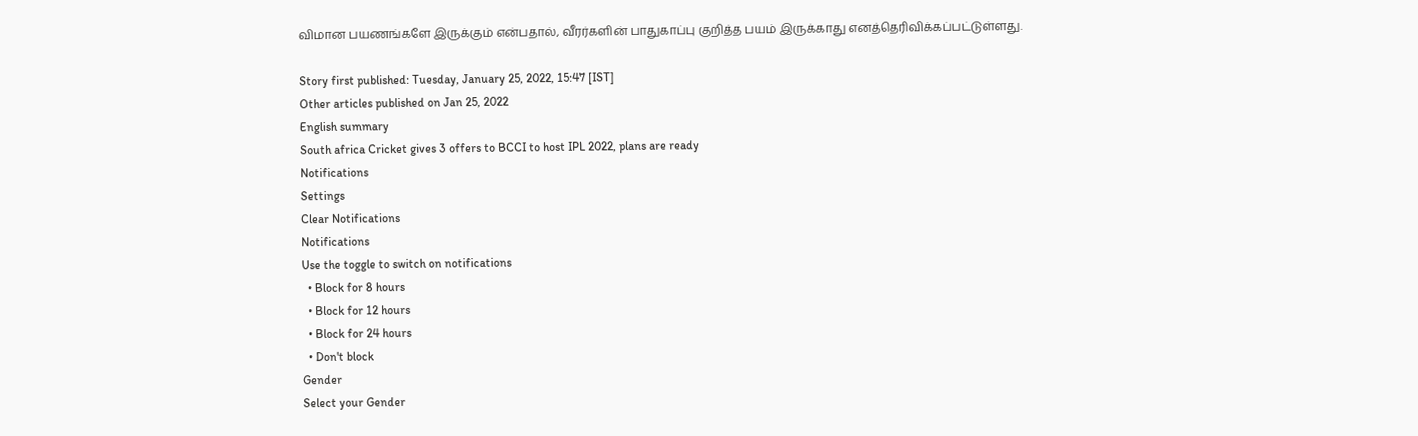விமான பயணங்களே இருக்கும் என்பதால், வீரர்களின் பாதுகாப்பு குறித்த பயம் இருக்காது எனத்தெரிவிக்கப்பட்டுள்ளது.

Story first published: Tuesday, January 25, 2022, 15:47 [IST]
Other articles published on Jan 25, 2022
English summary
South africa Cricket gives 3 offers to BCCI to host IPL 2022, plans are ready
Notifications
Settings
Clear Notifications
Notifications
Use the toggle to switch on notifications
  • Block for 8 hours
  • Block for 12 hours
  • Block for 24 hours
  • Don't block
Gender
Select your Gender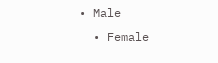• Male
  • Female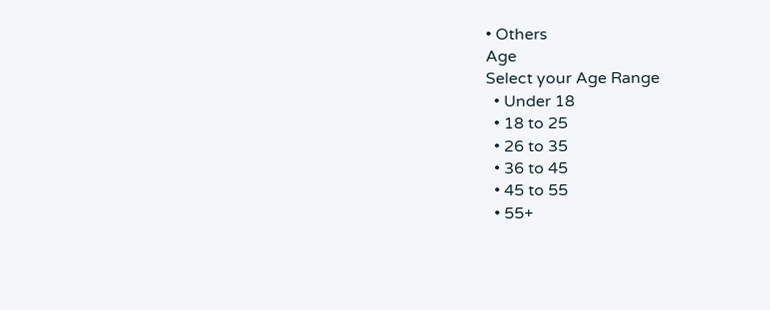• Others
Age
Select your Age Range
  • Under 18
  • 18 to 25
  • 26 to 35
  • 36 to 45
  • 45 to 55
  • 55+